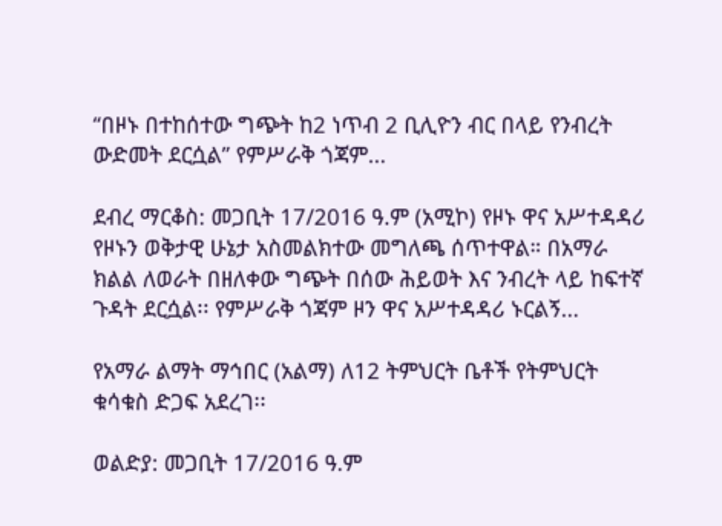“በዞኑ በተከሰተው ግጭት ከ2 ነጥብ 2 ቢሊዮን ብር በላይ የንብረት ውድመት ደርሷል” የምሥራቅ ጎጃም...

ደብረ ማርቆስ: መጋቢት 17/2016 ዓ.ም (አሚኮ) የዞኑ ዋና አሥተዳዳሪ የዞኑን ወቅታዊ ሁኔታ አስመልክተው መግለጫ ሰጥተዋል። በአማራ ክልል ለወራት በዘለቀው ግጭት በሰው ሕይወት እና ንብረት ላይ ከፍተኛ ጉዳት ደርሷል፡፡ የምሥራቅ ጎጃም ዞን ዋና አሥተዳዳሪ ኑርልኝ...

የአማራ ልማት ማኅበር (አልማ) ለ12 ትምህርት ቤቶች የትምህርት ቁሳቁስ ድጋፍ አደረገ፡፡

ወልድያ: መጋቢት 17/2016 ዓ.ም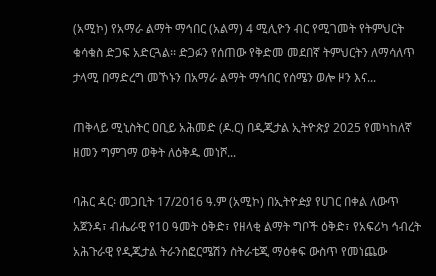(አሚኮ) የአማራ ልማት ማኅበር (አልማ) 4 ሚሊዮን ብር የሚገመት የትምህርት ቁሳቁስ ድጋፍ አድርጓል፡፡ ድጋፉን የሰጠው የቅድመ መደበኛ ትምህርትን ለማሳለጥ ታላሚ በማድረግ መኾኑን በአማራ ልማት ማኅበር የሰሜን ወሎ ዞን እና...

ጠቅላይ ሚኒስትር ዐቢይ አሕመድ (ዶ.ር) በዲጂታል ኢትዮጵያ 2025 የመካከለኛ ዘመን ግምገማ ወቅት ለዕቅዱ መነሾ...

ባሕር ዳር፡ መጋቢት 17/2016 ዓ.ም (አሚኮ) በኢትዮዽያ የሀገር በቀል ለውጥ አጀንዳ፣ ብሔራዊ የ10 ዓመት ዕቅድ፣ የዘላቂ ልማት ግቦች ዕቅድ፣ የአፍሪካ ኅብረት አሕጉራዊ የዲጂታል ትራንስፎርሜሽን ስትራቴጂ ማዕቀፍ ውስጥ የመነጨው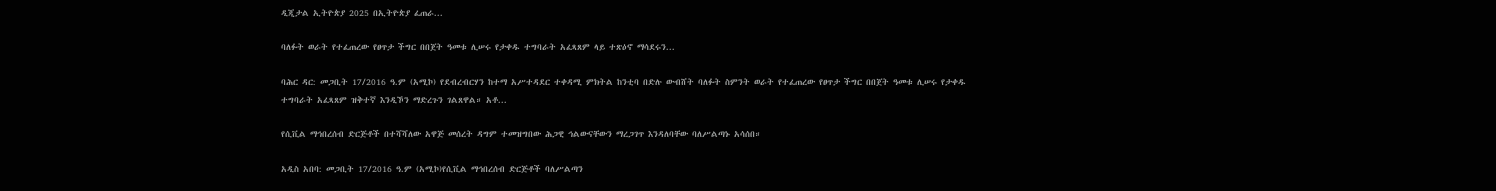ዲጂታል ኢትዮጵያ 2025 በኢትዮጵያ ፈጠራ...

ባለፉት ወራት የተፈጠረው የፀጥታ ችግር በበጀት ዓመቱ ሊሠሩ የታቀዱ ተግባራት አፈጻጸም ላይ ተጽዕኖ ማሳደሩን...

ባሕር ዳር: መጋቢት 17/2016 ዓ.ም (አሚኮ) የደብረብርሃን ከተማ አሥተዳደር ተቀዳሚ ምክትል ከንቲባ በድሉ ውብሸት ባለፉት ስምንት ወራት የተፈጠረው የፀጥታ ችግር በበጀት ዓመቱ ሊሠሩ የታቀዱ ተግባራት አፈጻጸም ዝቅተኛ እንዲኾን ማድረጉን ገልጸዋል። አቶ...

የሲቪል ማኅበረሰብ ድርጅቶች በተሻሻለው አዋጅ መሰረት ዳግም ተመዝግበው ሕጋዊ ኅልውናቸውን ማረጋገጥ እንዳለባቸው ባለሥልጣኑ አሳሰበ።

አዲስ አበባ: መጋቢት 17/2016 ዓ.ም (አሚኮ)የሲቪል ማኅበረሰብ ድርጅቶች ባለሥልጣን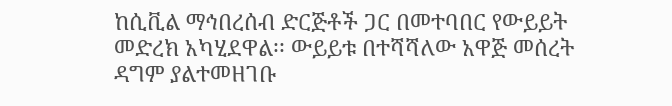ከሲቪል ማኅበረሰብ ድርጅቶች ጋር በመተባበር የውይይት መድረክ አካሂደዋል፡፡ ውይይቱ በተሻሻለው አዋጅ መሰረት ዳግም ያልተመዘገቡ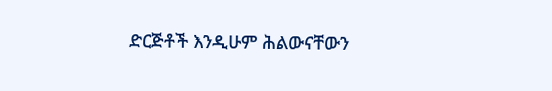ድርጅቶች እንዲሁም ሕልውናቸውን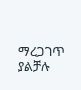ማረጋገጥ ያልቻሉ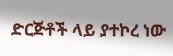ድርጅቶች ላይ ያተኮረ ነው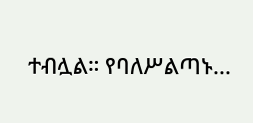ተብሏል። የባለሥልጣኑ...